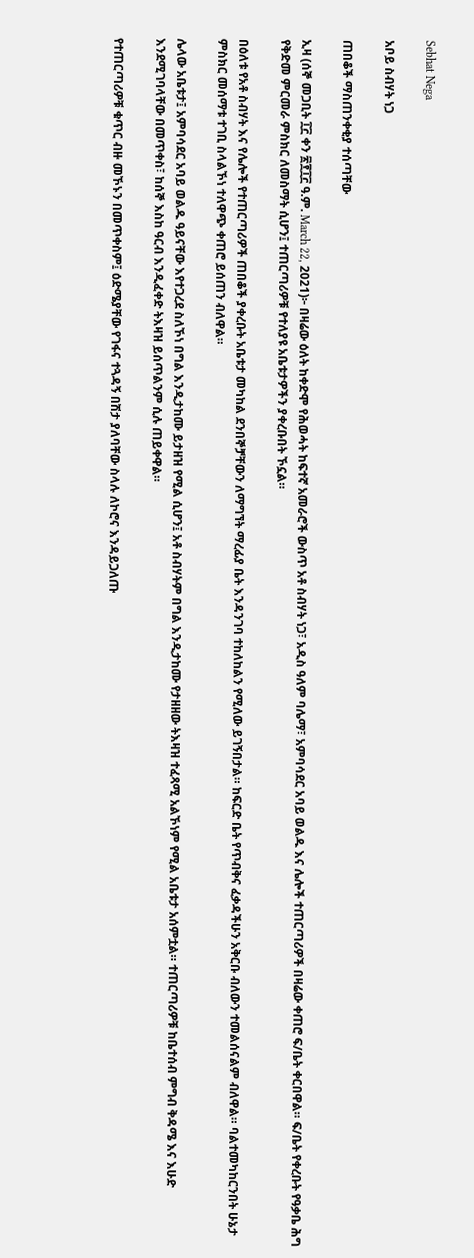Sebhat Nega

አቦይ ስብሃት ነጋ

ጠበቆች ማስጠንቀቂያ ተሰጣቸው

ኢዛ (ሰኞ መጋቢት ፲፫ ቀን ፳፻፲፫ ዓ.ም. March 22, 2021)፦ በዛሬው ዕለት ከቀድሞ የሕወሓት ከፍተኛ አመራሮች ውስጥ አቶ ስብሃት ነጋ፣ አዲስ ዓለም ባሌማ፣ አምባሳደር አባይ ወልዱ እና ሌሎች ተጠርጣሪዎች በዛሬው ቀጠሮ ፍ/ቤት ቀርበዋል። ፍ/ቤት የቀረቡት የዓቃቤ ሕግ የቅድመ ምርመራ ምስክር ለመስማት ሲሆን፤ ተጠርጣሪዎቹ የተለያዩ አቤቱታዎችን ያቀረቡበት ኾኗል።

በዕለቱ የአቶ ስብሃት እና የሌሎች የተጠርጣሪዎች ጠበቆች ያቀረቡት አቤቱታ መካከል ደንበኞቻቸውን ለማግኘት ማረፊያ ቤት እንዳንገባ ተከለከልን የሚለው ይገኝበታል። ከፍርድ ቤት የጥብቅና ፈቃዳችሁን አቅርቡ ብለውን ተመልሰናልም ብለዋል። ባልተመካከርንበት ሁኔታ ምስክር መሰማቱ ተገቢ ስላልኾነ ተለዋጭ ቀጠሮ ይሰጠን ብለዋል።

ሌላው አቤቱታ፤ አምባሳደር አባይ ወልዱ ዓይናቸው እየተጋረደ ስለኾነ በግል እንዲታከሙ ይታዘዝ የሚል ሲሆን፤ አቶ ስብሃትም በግል እንዲታከሙ የታዘዘው ትእዛዝ ተፈጻሚ አልኾነም የሚል አቤቱታ አሰምቷል። ተጠርጣሪዎቹ ከቤተሰብ ምግብ ቅዳሜ እና እሁድ እንደሚገባላቸው በመጥቀስ፣ ከሰኞ እስከ ዓርብ እንዲፈቀድ ትእዛዝ ይሰጥልንም ሲሉ ጠይቀዋል።

የተጠርጣሪዎቹ ቁጥር ብዙ መኾኑን በመጥቀስም፤ ዕድሜያቸው የገፋና ተጓዳኝ በሽታ ያለባቸው ስላሉ ለኮሮና እንዳይጋለጡ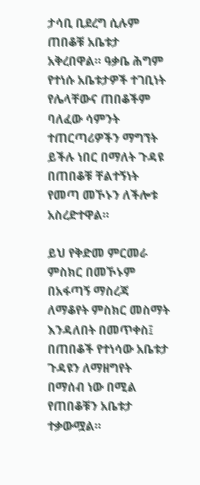ታሳቢ ቢደረግ ሲሉም ጠበቆቹ አቤቱታ አቅረበዋል። ዓቃቤ ሕግም የተነሱ አቤቱታዎች ተገቢነት የሌላቸውና ጠበቆችም ባለፈው ሳምንት ተጠርጣሪዎችን ማግኘት ይችሉ ነበር በማለት ጉዳዩ በጠበቆቹ ቸልተኝነት የመጣ መኾኑን ለችሎቱ አስረድተዋል።

ይህ የቅድመ ምርመራ ምስክር በመኾኑም በአፋጣኝ ማስረጃ ለማቆየት ምስክር መስማት እንዳለበት በመጥቀስ፤ በጠበቆች የተነሳው አቤቱታ ጉዳዩን ለማዘግየት በማሰብ ነው በሚል የጠበቆቹን አቤቱታ ተቃውሟል።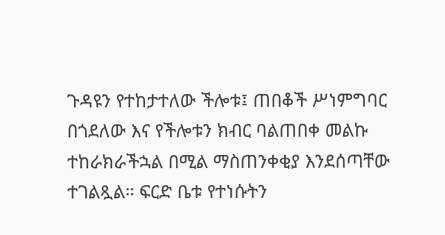ጉዳዩን የተከታተለው ችሎቱ፤ ጠበቆች ሥነምግባር በጎደለው እና የችሎቱን ክብር ባልጠበቀ መልኩ ተከራክራችኋል በሚል ማስጠንቀቂያ እንደሰጣቸው ተገልጿል። ፍርድ ቤቱ የተነሱትን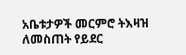አቤቱታዎች መርምሮ ትእዛዝ ለመስጠት የይደር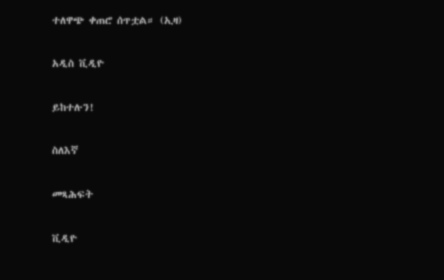ተለዋጭ ቀጠሮ ሰጥቷል። (ኢዛ)

አዲስ ቪዲዮ

ይከተሉን!

ስለእኛ

መጻሕፍት

ቪዲዮ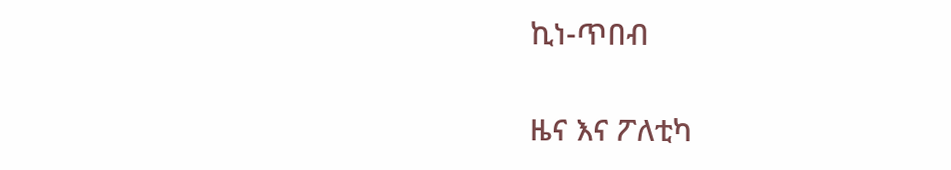ኪነ-ጥበብ

ዜና እና ፖለቲካ